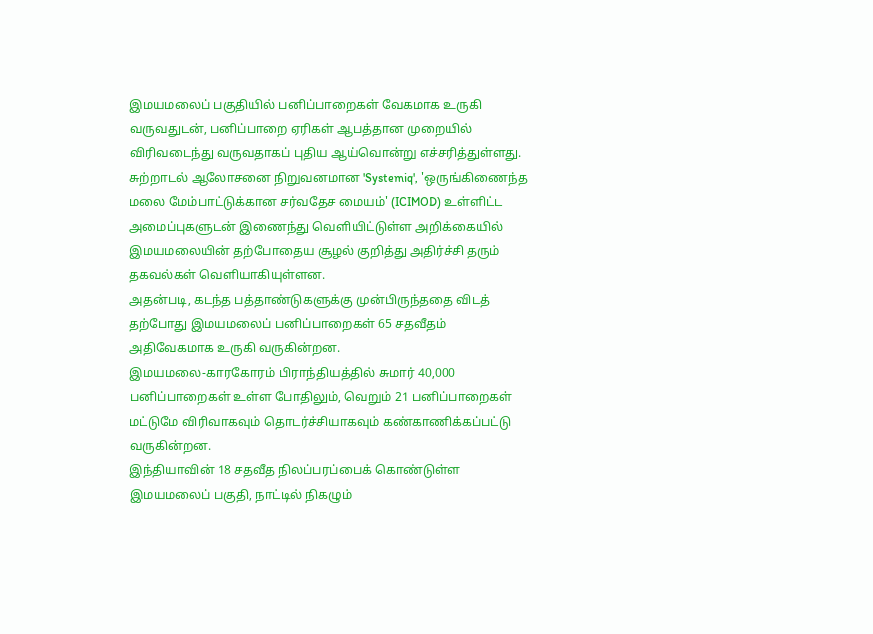இமயமலைப் பகுதியில் பனிப்பாறைகள் வேகமாக உருகி வருவதுடன், பனிப்பாறை ஏரிகள் ஆபத்தான முறையில் விரிவடைந்து வருவதாகப் புதிய ஆய்வொன்று எச்சரித்துள்ளது.
சுற்றாடல் ஆலோசனை நிறுவனமான 'Systemiq', 'ஒருங்கிணைந்த மலை மேம்பாட்டுக்கான சர்வதேச மையம்' (ICIMOD) உள்ளிட்ட அமைப்புகளுடன் இணைந்து வெளியிட்டுள்ள அறிக்கையில் இமயமலையின் தற்போதைய சூழல் குறித்து அதிர்ச்சி தரும் தகவல்கள் வெளியாகியுள்ளன.
அதன்படி, கடந்த பத்தாண்டுகளுக்கு முன்பிருந்ததை விடத் தற்போது இமயமலைப் பனிப்பாறைகள் 65 சதவீதம் அதிவேகமாக உருகி வருகின்றன.
இமயமலை-காரகோரம் பிராந்தியத்தில் சுமார் 40,000 பனிப்பாறைகள் உள்ள போதிலும், வெறும் 21 பனிப்பாறைகள் மட்டுமே விரிவாகவும் தொடர்ச்சியாகவும் கண்காணிக்கப்பட்டு வருகின்றன.
இந்தியாவின் 18 சதவீத நிலப்பரப்பைக் கொண்டுள்ள இமயமலைப் பகுதி, நாட்டில் நிகழும்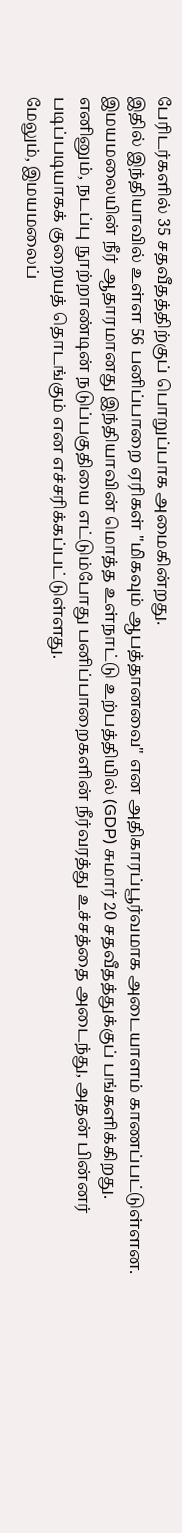பேரிடர்களில் 35 சதவீதத்திற்குப் பொறுப்பாக அமைகின்றது.
இதில் இந்தியாவில் உள்ள 56 பனிப்பாறை ஏரிகள் "மிகவும் ஆபத்தானவை" என அதிகாரப்பூர்வமாக அடையாளம் காணப்பட்டுள்ளன.
இமயமலையின் நீர் ஆதாரமானது இந்தியாவின் மொத்த உள்நாட்டு உற்பத்தியில் (GDP) சுமார் 20 சதவீதத்துக்குப் பங்களிக்கிறது.
எனினும், நடப்பு நூற்றாண்டின் நடுப்பகுதியை எட்டும்போது பனிப்பாறைகளின் நீர்வரத்து உச்சத்தை அடைந்து, அதன் பின்னர் படிப்படியாகக் குறையத் தொடங்கும் என எச்சரிக்கப்பட்டுள்ளது.
மேலும், இமயமலைப்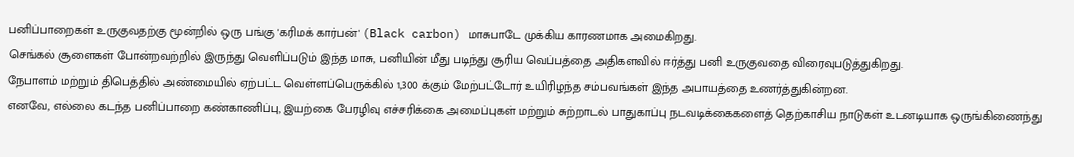பனிப்பாறைகள் உருகுவதற்கு மூன்றில் ஒரு பங்கு 'கரிமக் கார்பன்' (Black carbon) மாசுபாடே முக்கிய காரணமாக அமைகிறது.
செங்கல் சூளைகள் போன்றவற்றில் இருந்து வெளிப்படும் இந்த மாசு, பனியின் மீது படிந்து சூரிய வெப்பத்தை அதிகளவில் ஈர்த்து பனி உருகுவதை விரைவுபடுத்துகிறது.
நேபாளம் மற்றும் திபெத்தில் அண்மையில் ஏற்பட்ட வெள்ளப்பெருக்கில் 1,300 க்கும் மேற்பட்டோர் உயிரிழந்த சம்பவங்கள் இந்த அபாயத்தை உணர்த்துகின்றன.
எனவே, எல்லை கடந்த பனிப்பாறை கண்காணிப்பு, இயற்கை பேரழிவு எச்சரிக்கை அமைப்புகள் மற்றும் சுற்றாடல் பாதுகாப்பு நடவடிக்கைகளைத் தெற்காசிய நாடுகள் உடனடியாக ஒருங்கிணைந்து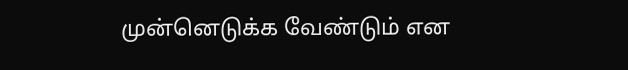முன்னெடுக்க வேண்டும் என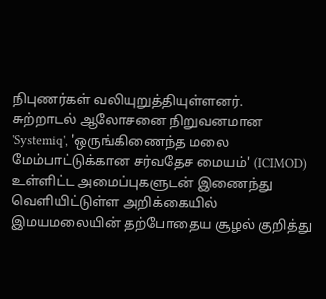நிபுணர்கள் வலியுறுத்தியுள்ளனர்.
சுற்றாடல் ஆலோசனை நிறுவனமான 'Systemiq', 'ஒருங்கிணைந்த மலை மேம்பாட்டுக்கான சர்வதேச மையம்' (ICIMOD) உள்ளிட்ட அமைப்புகளுடன் இணைந்து வெளியிட்டுள்ள அறிக்கையில் இமயமலையின் தற்போதைய சூழல் குறித்து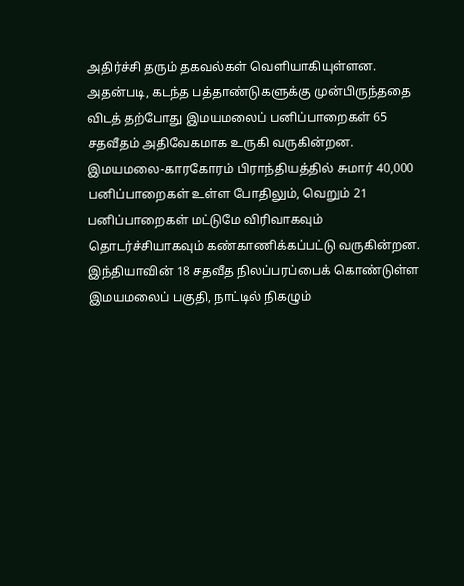அதிர்ச்சி தரும் தகவல்கள் வெளியாகியுள்ளன.
அதன்படி, கடந்த பத்தாண்டுகளுக்கு முன்பிருந்ததை விடத் தற்போது இமயமலைப் பனிப்பாறைகள் 65 சதவீதம் அதிவேகமாக உருகி வருகின்றன.
இமயமலை-காரகோரம் பிராந்தியத்தில் சுமார் 40,000 பனிப்பாறைகள் உள்ள போதிலும், வெறும் 21 பனிப்பாறைகள் மட்டுமே விரிவாகவும் தொடர்ச்சியாகவும் கண்காணிக்கப்பட்டு வருகின்றன.
இந்தியாவின் 18 சதவீத நிலப்பரப்பைக் கொண்டுள்ள இமயமலைப் பகுதி, நாட்டில் நிகழும்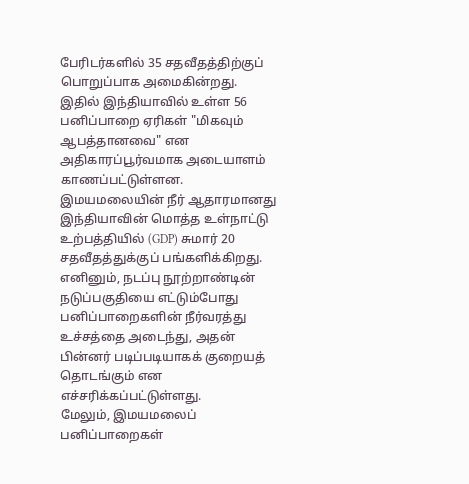பேரிடர்களில் 35 சதவீதத்திற்குப் பொறுப்பாக அமைகின்றது.
இதில் இந்தியாவில் உள்ள 56 பனிப்பாறை ஏரிகள் "மிகவும் ஆபத்தானவை" என அதிகாரப்பூர்வமாக அடையாளம் காணப்பட்டுள்ளன.
இமயமலையின் நீர் ஆதாரமானது இந்தியாவின் மொத்த உள்நாட்டு உற்பத்தியில் (GDP) சுமார் 20 சதவீதத்துக்குப் பங்களிக்கிறது.
எனினும், நடப்பு நூற்றாண்டின் நடுப்பகுதியை எட்டும்போது பனிப்பாறைகளின் நீர்வரத்து உச்சத்தை அடைந்து, அதன் பின்னர் படிப்படியாகக் குறையத் தொடங்கும் என எச்சரிக்கப்பட்டுள்ளது.
மேலும், இமயமலைப் பனிப்பாறைகள்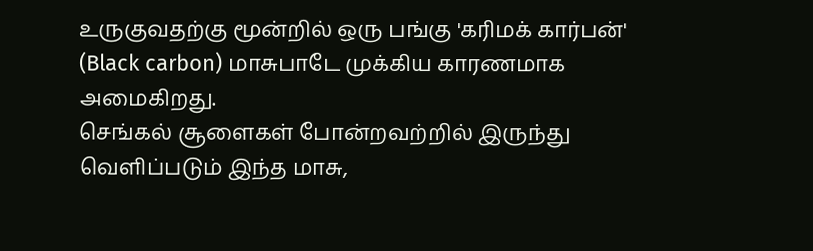உருகுவதற்கு மூன்றில் ஒரு பங்கு 'கரிமக் கார்பன்' (Black carbon) மாசுபாடே முக்கிய காரணமாக அமைகிறது.
செங்கல் சூளைகள் போன்றவற்றில் இருந்து வெளிப்படும் இந்த மாசு,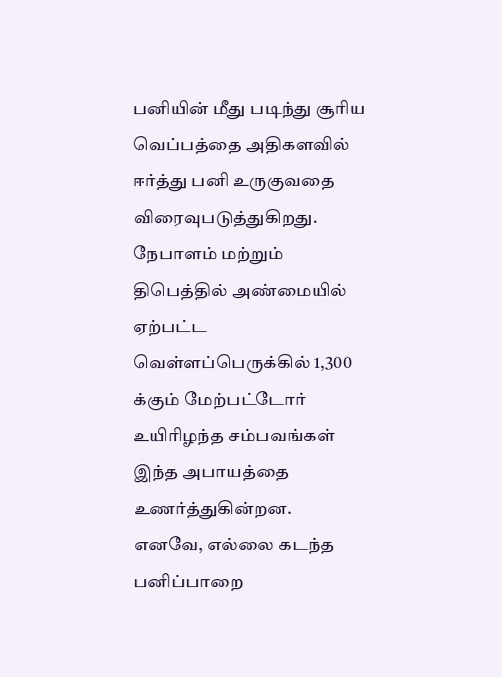பனியின் மீது படிந்து சூரிய வெப்பத்தை அதிகளவில் ஈர்த்து பனி உருகுவதை விரைவுபடுத்துகிறது.
நேபாளம் மற்றும் திபெத்தில் அண்மையில் ஏற்பட்ட வெள்ளப்பெருக்கில் 1,300 க்கும் மேற்பட்டோர் உயிரிழந்த சம்பவங்கள் இந்த அபாயத்தை உணர்த்துகின்றன.
எனவே, எல்லை கடந்த பனிப்பாறை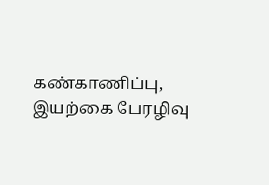கண்காணிப்பு, இயற்கை பேரழிவு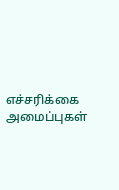எச்சரிக்கை அமைப்புகள்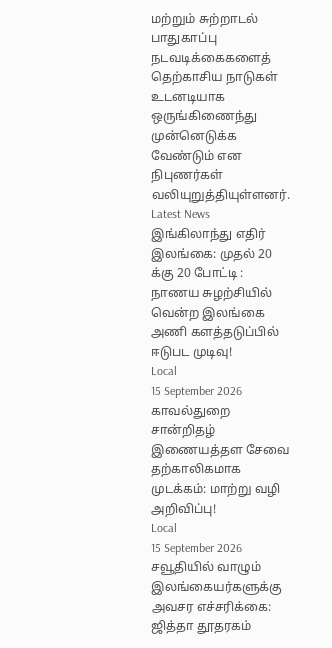மற்றும் சுற்றாடல் பாதுகாப்பு நடவடிக்கைகளைத் தெற்காசிய நாடுகள் உடனடியாக ஒருங்கிணைந்து முன்னெடுக்க வேண்டும் என நிபுணர்கள் வலியுறுத்தியுள்ளனர்.
Latest News
இங்கிலாந்து எதிர் இலங்கை: முதல் 20 க்கு 20 போட்டி : நாணய சுழற்சியில் வென்ற இலங்கை அணி களத்தடுப்பில் ஈடுபட முடிவு!
Local
15 September 2026
காவல்துறை சான்றிதழ் இணையத்தள சேவை தற்காலிகமாக முடக்கம்: மாற்று வழி அறிவிப்பு!
Local
15 September 2026
சவூதியில் வாழும் இலங்கையர்களுக்கு அவசர எச்சரிக்கை: ஜித்தா தூதரகம்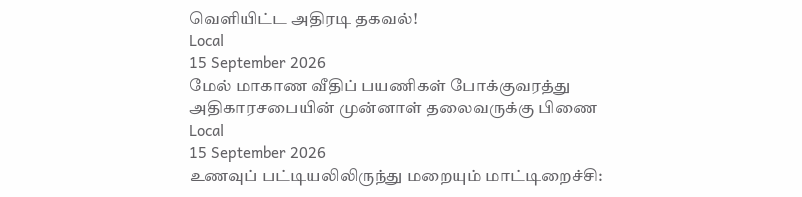வெளியிட்ட அதிரடி தகவல்!
Local
15 September 2026
மேல் மாகாண வீதிப் பயணிகள் போக்குவரத்து அதிகாரசபையின் முன்னாள் தலைவருக்கு பிணை
Local
15 September 2026
உணவுப் பட்டியலிலிருந்து மறையும் மாட்டிறைச்சி: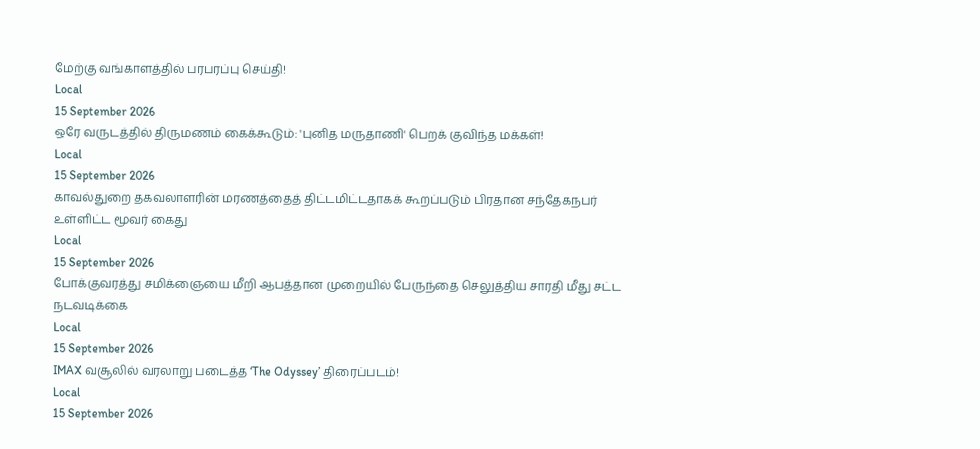மேற்கு வங்காளத்தில் பரபரப்பு செய்தி!
Local
15 September 2026
ஒரே வருடத்தில் திருமணம் கைக்கூடும்: 'புனித மருதாணி' பெறக் குவிந்த மக்கள்!
Local
15 September 2026
காவல்துறை தகவலாளரின் மரணத்தைத் திட்டமிட்டதாகக் கூறப்படும் பிரதான சந்தேகநபர் உள்ளிட்ட மூவர் கைது
Local
15 September 2026
போக்குவரத்து சமிக்ஞையை மீறி ஆபத்தான முறையில் பேருந்தை செலுத்திய சாரதி மீது சட்ட நடவடிக்கை
Local
15 September 2026
IMAX வசூலில் வரலாறு படைத்த ‘The Odyssey’ திரைப்படம்!
Local
15 September 2026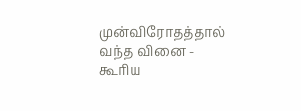முன்விரோதத்தால் வந்த வினை - கூரிய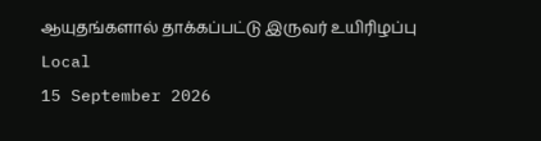ஆயுதங்களால் தாக்கப்பட்டு இருவர் உயிரிழப்பு
Local
15 September 2026